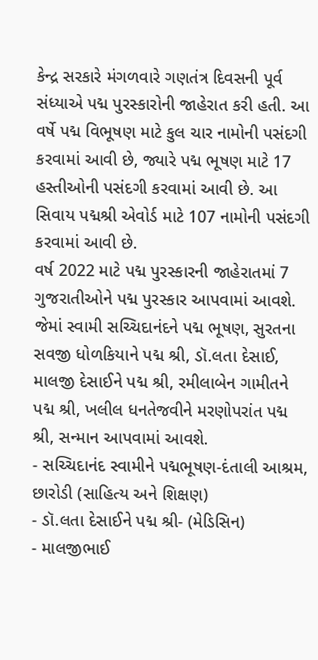કેન્દ્ર સરકારે મંગળવારે ગણતંત્ર દિવસની પૂર્વ સંધ્યાએ પદ્મ પુરસ્કારોની જાહેરાત કરી હતી. આ વર્ષે પદ્મ વિભૂષણ માટે કુલ ચાર નામોની પસંદગી કરવામાં આવી છે, જ્યારે પદ્મ ભૂષણ માટે 17 હસ્તીઓની પસંદગી કરવામાં આવી છે. આ સિવાય પદ્મશ્રી એવોર્ડ માટે 107 નામોની પસંદગી કરવામાં આવી છે.
વર્ષ 2022 માટે પદ્મ પુરસ્કારની જાહેરાતમાં 7 ગુજરાતીઓને પદ્મ પુરસ્કાર આપવામાં આવશે. જેમાં સ્વામી સચ્ચિદાનંદને પદ્મ ભૂષણ, સુરતના સવજી ધોળકિયાને પદ્મ શ્રી, ડૉ.લતા દેસાઈ, માલજી દેસાઈને પદ્મ શ્રી, રમીલાબેન ગામીતને પદ્મ શ્રી, ખલીલ ધનતેજવીને મરણોપરાંત પદ્મ શ્રી, સન્માન આપવામાં આવશે.
- સચ્ચિદાનંદ સ્વામીને પદ્મભૂષણ-દંતાલી આશ્રમ, છારોડી (સાહિત્ય અને શિક્ષણ)
- ડૉ.લતા દેસાઈને પદ્મ શ્રી- (મેડિસિન)
- માલજીભાઈ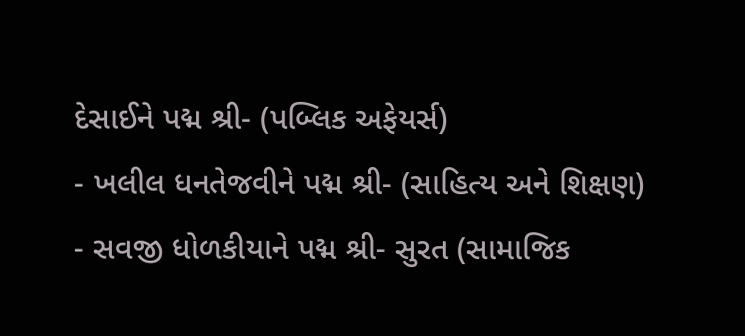દેસાઈને પદ્મ શ્રી- (પબ્લિક અફેયર્સ)
- ખલીલ ધનતેજવીને પદ્મ શ્રી- (સાહિત્ય અને શિક્ષણ)
- સવજી ધોળકીયાને પદ્મ શ્રી- સુરત (સામાજિક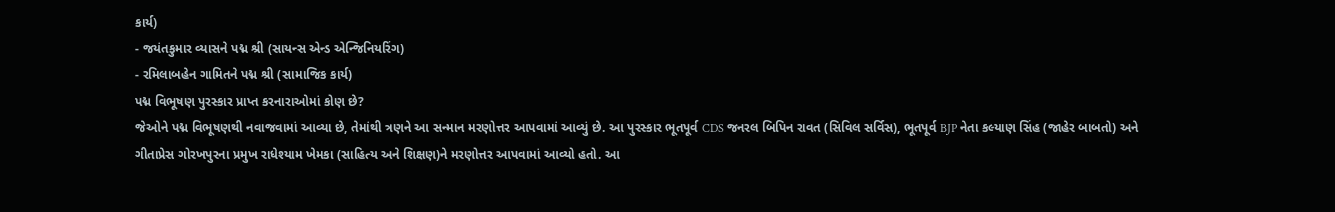કાર્ય)
- જયંતકુમાર વ્યાસને પદ્મ શ્રી (સાયન્સ એન્ડ એન્જિનિયરિંગ)
- રમિલાબહેન ગામિતને પદ્મ શ્રી (સામાજિક કાર્ય)
પદ્મ વિભૂષણ પુરસ્કાર પ્રાપ્ત કરનારાઓમાં કોણ છે?
જેઓને પદ્મ વિભૂષણથી નવાજવામાં આવ્યા છે, તેમાંથી ત્રણને આ સન્માન મરણોત્તર આપવામાં આવ્યું છે. આ પુરસ્કાર ભૂતપૂર્વ CDS જનરલ બિપિન રાવત (સિવિલ સર્વિસ), ભૂતપૂર્વ BJP નેતા કલ્યાણ સિંહ (જાહેર બાબતો) અને ગીતાપ્રેસ ગોરખપુરના પ્રમુખ રાધેશ્યામ ખેમકા (સાહિત્ય અને શિક્ષણ)ને મરણોત્તર આપવામાં આવ્યો હતો. આ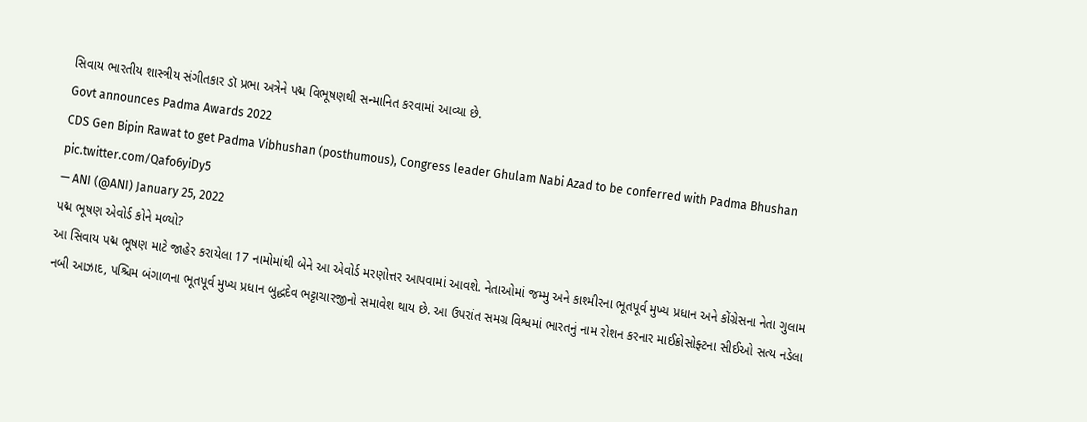સિવાય ભારતીય શાસ્ત્રીય સંગીતકાર ડૉ પ્રભા અત્રેને પદ્મ વિભૂષણથી સન્માનિત કરવામાં આવ્યા છે.
Govt announces Padma Awards 2022
CDS Gen Bipin Rawat to get Padma Vibhushan (posthumous), Congress leader Ghulam Nabi Azad to be conferred with Padma Bhushan pic.twitter.com/Qafo6yiDy5
— ANI (@ANI) January 25, 2022
પદ્મ ભૂષણ એવોર્ડ કોને મળ્યો?
આ સિવાય પદ્મ ભૂષણ માટે જાહેર કરાયેલા 17 નામોમાંથી બેને આ એવોર્ડ મરણોત્તર આપવામાં આવશે. નેતાઓમાં જમ્મુ અને કાશ્મીરના ભૂતપૂર્વ મુખ્ય પ્રધાન અને કોંગ્રેસના નેતા ગુલામ નબી આઝાદ, પશ્ચિમ બંગાળના ભૂતપૂર્વ મુખ્ય પ્રધાન બુદ્ધદેવ ભટ્ટાચારજીનો સમાવેશ થાય છે. આ ઉપરાંત સમગ્ર વિશ્વમાં ભારતનું નામ રોશન કરનાર માઈક્રોસોફ્ટના સીઈઓ સત્ય નડેલા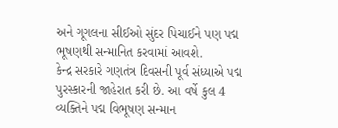અને ગૂગલના સીઈઓ સુંદર પિચાઈને પણ પદ્મ ભૂષણથી સન્માનિત કરવામાં આવશે.
કેન્દ્ર સરકારે ગણતંત્ર દિવસની પૂર્વ સંધ્યાએ પદ્મ પુરસ્કારની જાહેરાત કરી છે. આ વર્ષે કુલ 4 વ્યક્તિને પદ્મ વિભૂષણ સન્માન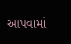આપવામાં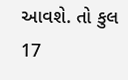આવશે. તો કુલ 17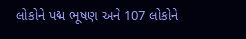લોકોને પદ્મ ભૂષણ અને 107 લોકોને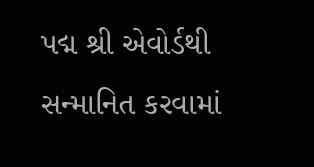પદ્મ શ્રી એવોર્ડથી સન્માનિત કરવામાં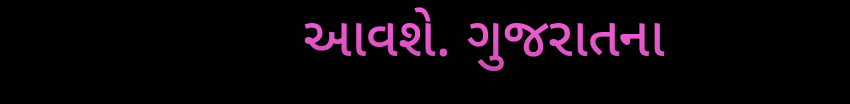આવશે. ગુજરાતના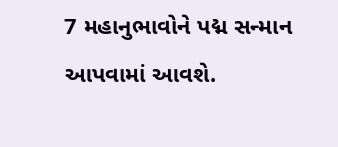7 મહાનુભાવોને પદ્મ સન્માન આપવામાં આવશે.